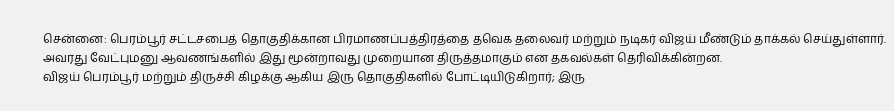சென்னை: பெரம்பூர் சட்டசபைத் தொகுதிக்கான பிரமாணப்பத்திரத்தை தவெக தலைவர் மற்றும் நடிகர் விஜய் மீண்டும் தாக்கல் செய்துள்ளார். அவரது வேட்புமனு ஆவணங்களில் இது மூன்றாவது முறையான திருத்தமாகும் என தகவல்கள் தெரிவிக்கின்றன.
விஜய் பெரம்பூர் மற்றும் திருச்சி கிழக்கு ஆகிய இரு தொகுதிகளில் போட்டியிடுகிறார்; இரு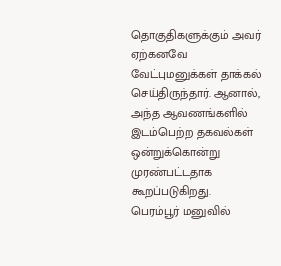தொகுதிகளுக்கும் அவர் ஏற்கனவே வேட்புமனுக்கள் தாக்கல் செய்திருந்தார். ஆனால், அந்த ஆவணங்களில் இடம்பெற்ற தகவல்கள் ஒன்றுக்கொன்று முரண்பட்டதாக கூறப்படுகிறது.
பெரம்பூர் மனுவில்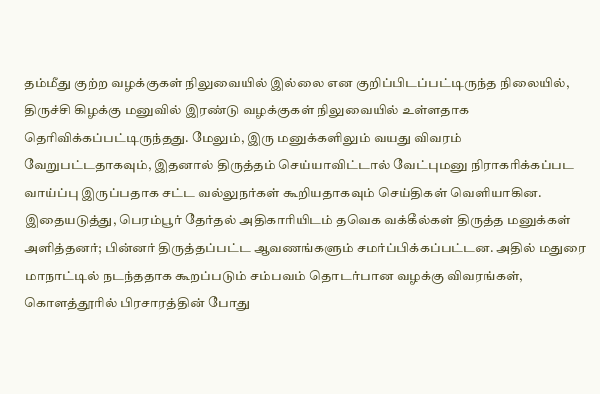தம்மீது குற்ற வழக்குகள் நிலுவையில் இல்லை என குறிப்பிடப்பட்டிருந்த நிலையில், திருச்சி கிழக்கு மனுவில் இரண்டு வழக்குகள் நிலுவையில் உள்ளதாக தெரிவிக்கப்பட்டிருந்தது. மேலும், இரு மனுக்களிலும் வயது விவரம் வேறுபட்டதாகவும், இதனால் திருத்தம் செய்யாவிட்டால் வேட்புமனு நிராகரிக்கப்பட வாய்ப்பு இருப்பதாக சட்ட வல்லுநர்கள் கூறியதாகவும் செய்திகள் வெளியாகின.
இதையடுத்து, பெரம்பூர் தேர்தல் அதிகாரியிடம் தவெக வக்கீல்கள் திருத்த மனுக்கள் அளித்தனர்; பின்னர் திருத்தப்பட்ட ஆவணங்களும் சமர்ப்பிக்கப்பட்டன. அதில் மதுரை மாநாட்டில் நடந்ததாக கூறப்படும் சம்பவம் தொடர்பான வழக்கு விவரங்கள், கொளத்தூரில் பிரசாரத்தின் போது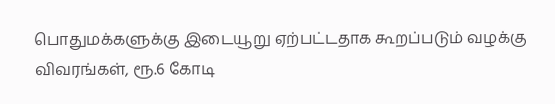பொதுமக்களுக்கு இடையூறு ஏற்பட்டதாக கூறப்படும் வழக்கு விவரங்கள், ரூ.6 கோடி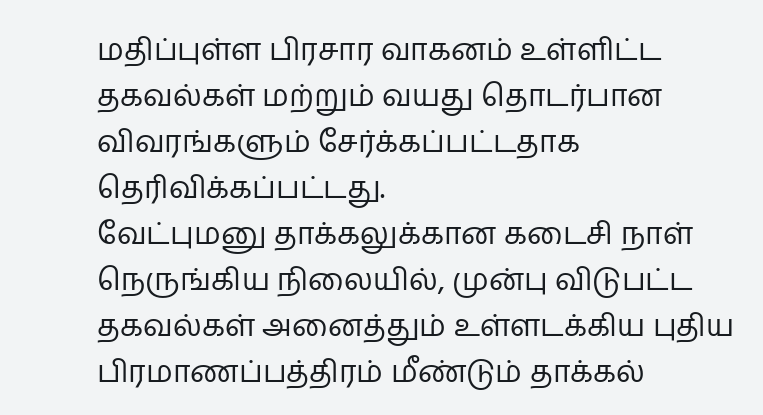மதிப்புள்ள பிரசார வாகனம் உள்ளிட்ட தகவல்கள் மற்றும் வயது தொடர்பான விவரங்களும் சேர்க்கப்பட்டதாக தெரிவிக்கப்பட்டது.
வேட்புமனு தாக்கலுக்கான கடைசி நாள் நெருங்கிய நிலையில், முன்பு விடுபட்ட தகவல்கள் அனைத்தும் உள்ளடக்கிய புதிய பிரமாணப்பத்திரம் மீண்டும் தாக்கல்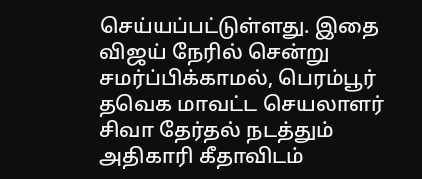செய்யப்பட்டுள்ளது. இதை விஜய் நேரில் சென்று சமர்ப்பிக்காமல், பெரம்பூர் தவெக மாவட்ட செயலாளர் சிவா தேர்தல் நடத்தும் அதிகாரி கீதாவிடம்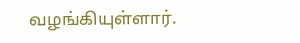வழங்கியுள்ளார்.